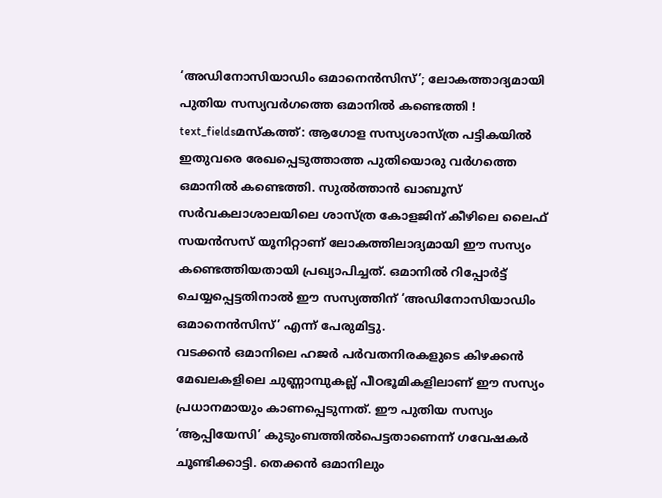‘അഡിനോസിയാഡിം ഒമാനെൻസിസ്’; ലോകത്താദ്യമായി പുതിയ സസ്യവർഗത്തെ ഒമാനിൽ കണ്ടെത്തി !
text_fieldsമസ്കത്ത്: ആഗോള സസ്യശാസ്ത്ര പട്ടികയിൽ ഇതുവരെ രേഖപ്പെടുത്താത്ത പുതിയൊരു വർഗത്തെ ഒമാനിൽ കണ്ടെത്തി. സുൽത്താൻ ഖാബൂസ് സർവകലാശാലയിലെ ശാസ്ത്ര കോളജിന് കീഴിലെ ലൈഫ് സയൻസസ് യൂനിറ്റാണ് ലോകത്തിലാദ്യമായി ഈ സസ്യം കണ്ടെത്തിയതായി പ്രഖ്യാപിച്ചത്. ഒമാനിൽ റിപ്പോർട്ട് ചെയ്യപ്പെട്ടതിനാൽ ഈ സസ്യത്തിന് ‘അഡിനോസിയാഡിം ഒമാനെൻസിസ്’ എന്ന് പേരുമിട്ടു.
വടക്കൻ ഒമാനിലെ ഹജർ പർവതനിരകളുടെ കിഴക്കൻ മേഖലകളിലെ ചുണ്ണാമ്പുകല്ല് പീഠഭൂമികളിലാണ് ഈ സസ്യം പ്രധാനമായും കാണപ്പെടുന്നത്. ഈ പുതിയ സസ്യം ‘ആപ്പിയേസി’ കുടുംബത്തിൽപെട്ടതാണെന്ന് ഗവേഷകർ ചൂണ്ടിക്കാട്ടി. തെക്കൻ ഒമാനിലും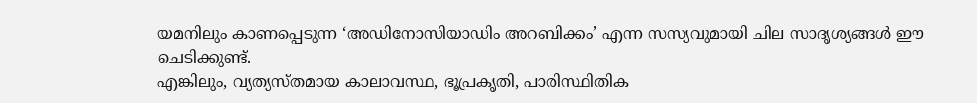യമനിലും കാണപ്പെടുന്ന ‘അഡിനോസിയാഡിം അറബിക്കം’ എന്ന സസ്യവുമായി ചില സാദൃശ്യങ്ങൾ ഈ ചെടിക്കുണ്ട്.
എങ്കിലും, വ്യത്യസ്തമായ കാലാവസ്ഥ, ഭൂപ്രകൃതി, പാരിസ്ഥിതിക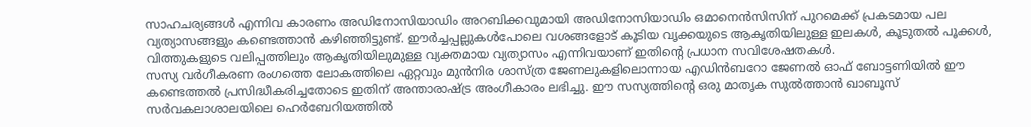സാഹചര്യങ്ങൾ എന്നിവ കാരണം അഡിനോസിയാഡിം അറബിക്കവുമായി അഡിനോസിയാഡിം ഒമാനെൻസിസിന് പുറമെക്ക് പ്രകടമായ പല വ്യത്യാസങ്ങളും കണ്ടെത്താൻ കഴിഞ്ഞിട്ടുണ്ട്. ഈർച്ചപ്പല്ലുകൾപോലെ വശങ്ങളോട് കൂടിയ വൃക്കയുടെ ആകൃതിയിലുള്ള ഇലകൾ, കൂടുതൽ പൂക്കൾ, വിത്തുകളുടെ വലിപ്പത്തിലും ആകൃതിയിലുമുള്ള വ്യക്തമായ വ്യത്യാസം എന്നിവയാണ് ഇതിന്റെ പ്രധാന സവിശേഷതകൾ.
സസ്യ വർഗീകരണ രംഗത്തെ ലോകത്തിലെ ഏറ്റവും മുൻനിര ശാസ്ത്ര ജേണലുകളിലൊന്നായ എഡിൻബറോ ജേണൽ ഓഫ് ബോട്ടണിയിൽ ഈ കണ്ടെത്തൽ പ്രസിദ്ധീകരിച്ചതോടെ ഇതിന് അന്താരാഷ്ട്ര അംഗീകാരം ലഭിച്ചു. ഈ സസ്യത്തിന്റെ ഒരു മാതൃക സുൽത്താൻ ഖാബൂസ് സർവകലാശാലയിലെ ഹെർബേറിയത്തിൽ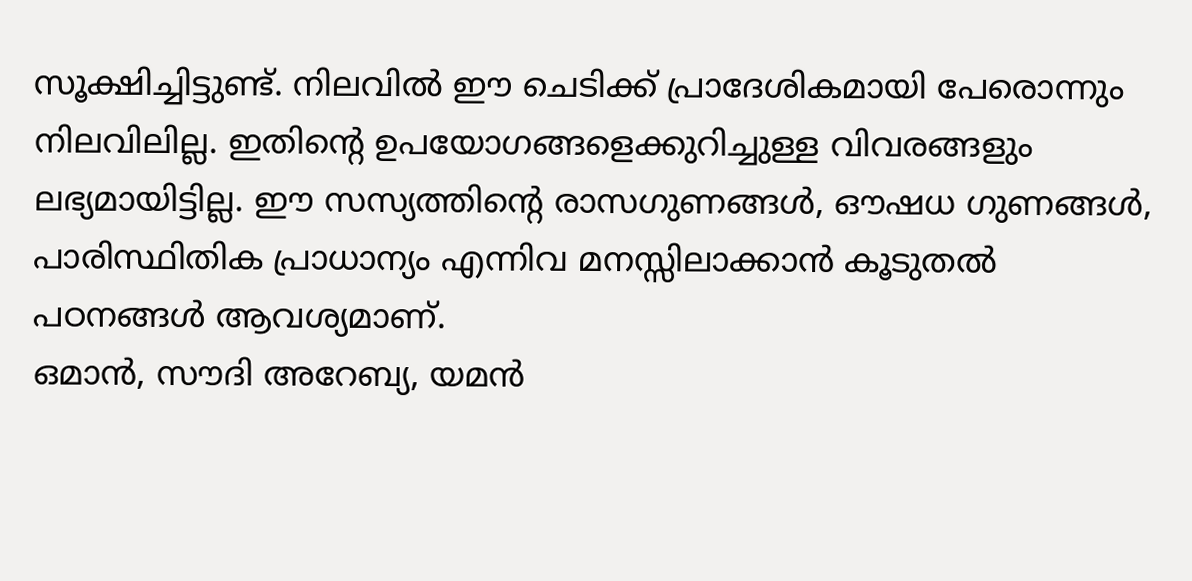സൂക്ഷിച്ചിട്ടുണ്ട്. നിലവിൽ ഈ ചെടിക്ക് പ്രാദേശികമായി പേരൊന്നും നിലവിലില്ല. ഇതിന്റെ ഉപയോഗങ്ങളെക്കുറിച്ചുള്ള വിവരങ്ങളും ലഭ്യമായിട്ടില്ല. ഈ സസ്യത്തിന്റെ രാസഗുണങ്ങൾ, ഔഷധ ഗുണങ്ങൾ, പാരിസ്ഥിതിക പ്രാധാന്യം എന്നിവ മനസ്സിലാക്കാൻ കൂടുതൽ പഠനങ്ങൾ ആവശ്യമാണ്.
ഒമാൻ, സൗദി അറേബ്യ, യമൻ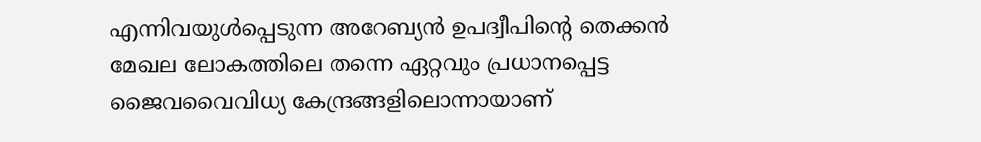എന്നിവയുൾപ്പെടുന്ന അറേബ്യൻ ഉപദ്വീപിന്റെ തെക്കൻ മേഖല ലോകത്തിലെ തന്നെ ഏറ്റവും പ്രധാനപ്പെട്ട ജൈവവൈവിധ്യ കേന്ദ്രങ്ങളിലൊന്നായാണ്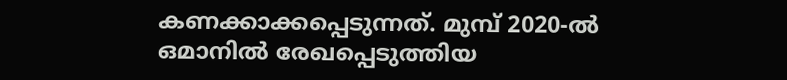കണക്കാക്കപ്പെടുന്നത്. മുമ്പ് 2020-ൽ ഒമാനിൽ രേഖപ്പെടുത്തിയ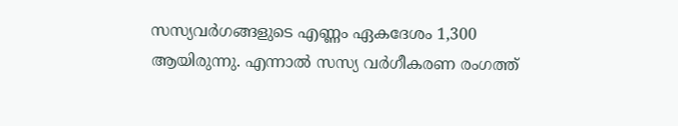സസ്യവർഗങ്ങളുടെ എണ്ണം ഏകദേശം 1,300 ആയിരുന്നു. എന്നാൽ സസ്യ വർഗീകരണ രംഗത്ത്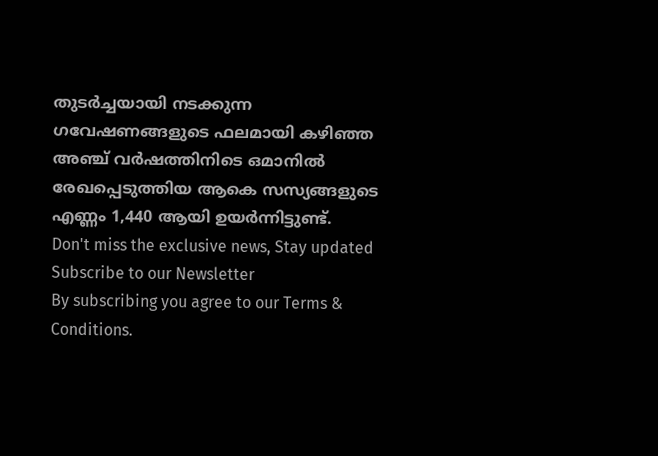തുടർച്ചയായി നടക്കുന്ന ഗവേഷണങ്ങളുടെ ഫലമായി കഴിഞ്ഞ അഞ്ച് വർഷത്തിനിടെ ഒമാനിൽ രേഖപ്പെടുത്തിയ ആകെ സസ്യങ്ങളുടെ എണ്ണം 1,440 ആയി ഉയർന്നിട്ടുണ്ട്.
Don't miss the exclusive news, Stay updated
Subscribe to our Newsletter
By subscribing you agree to our Terms & Conditions.